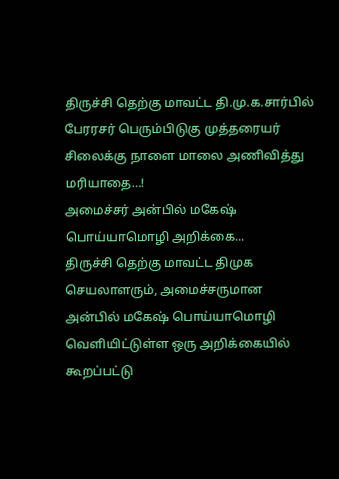திருச்சி தெற்கு மாவட்ட தி.மு.க.சார்பில் பேரரசர் பெரும்பிடுகு முத்தரையர் சிலைக்கு நாளை மாலை அணிவித்து மரியாதை…!
அமைச்சர் அன்பில் மகேஷ் பொய்யாமொழி அறிக்கை...
திருச்சி தெற்கு மாவட்ட திமுக செயலாளரும், அமைச்சருமான அன்பில் மகேஷ் பொய்யாமொழி வெளியிட்டுள்ள ஒரு அறிக்கையில் கூறப்பட்டு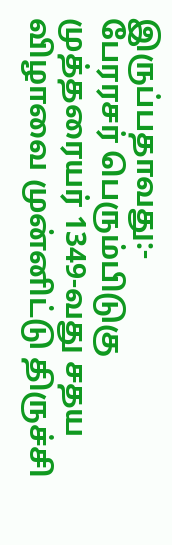இருப்பதாவது:-
பேரரசர் பெரும்பிடுகு முத்தரையர் 1349-வது சதய விழாவை முன்னிட்டு திருச்சி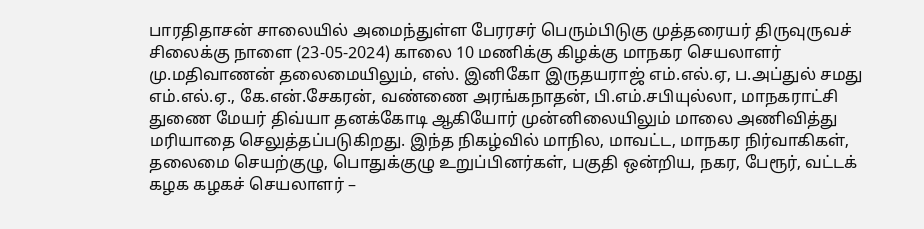பாரதிதாசன் சாலையில் அமைந்துள்ள பேரரசர் பெரும்பிடுகு முத்தரையர் திருவுருவச் சிலைக்கு நாளை (23-05-2024) காலை 10 மணிக்கு கிழக்கு மாநகர செயலாளர் மு.மதிவாணன் தலைமையிலும், எஸ். இனிகோ இருதயராஜ் எம்.எல்.ஏ, ப.அப்துல் சமது எம்.எல்.ஏ., கே.என்.சேகரன், வண்ணை அரங்கநாதன், பி.எம்.சபியுல்லா, மாநகராட்சி துணை மேயர் திவ்யா தனக்கோடி ஆகியோர் முன்னிலையிலும் மாலை அணிவித்து மரியாதை செலுத்தப்படுகிறது. இந்த நிகழ்வில் மாநில, மாவட்ட, மாநகர நிர்வாகிகள், தலைமை செயற்குழு, பொதுக்குழு உறுப்பினர்கள், பகுதி ஒன்றிய, நகர, பேரூர், வட்டக் கழக கழகச் செயலாளர் –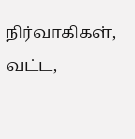நிர்வாகிகள், வட்ட,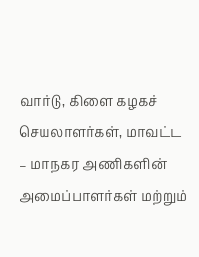வார்டு, கிளை கழகச் செயலாளர்கள், மாவட்ட – மாநகர அணிகளின் அமைப்பாளர்கள் மற்றும்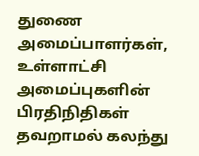துணை அமைப்பாளர்கள், உள்ளாட்சி அமைப்புகளின் பிரதிநிதிகள் தவறாமல் கலந்து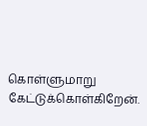கொள்ளுமாறு கேட்டுக்கொள்கிறேன்.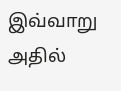இவ்வாறு அதில்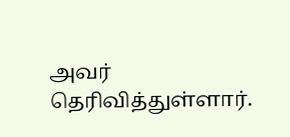அவர் தெரிவித்துள்ளார்.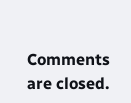Comments are closed.